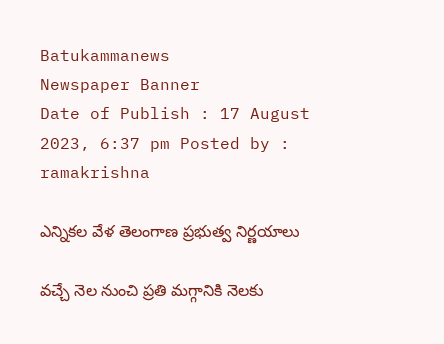Batukammanews
Newspaper Banner
Date of Publish : 17 August 2023, 6:37 pm Posted by : ramakrishna

ఎన్నికల వేళ తెలంగాణ ప్రభుత్వ నిర్ణయాలు

వచ్చే నెల నుంచి ప్రతి మగ్గానికి నెలకు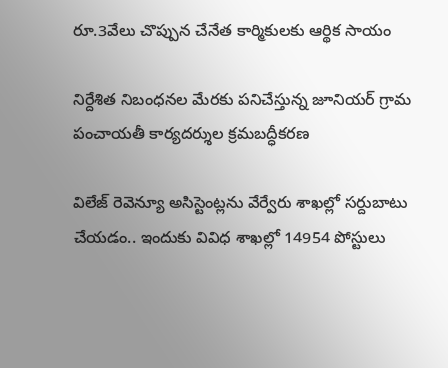రూ.3వేలు చొప్పున చేనేత కార్మికులకు ఆర్థిక సాయం

నిర్దేశిత నిబంధనల మేరకు పనిచేస్తున్న జూనియర్ గ్రామ పంచాయతీ కార్యదర్శుల క్రమబద్ధీకరణ

విలేజ్ రెవెన్యూ అసిస్టెంట్లను వేర్వేరు శాఖల్లో సర్దుబాటు చేయడం.. ఇందుకు వివిధ శాఖల్లో 14954 పోస్టులు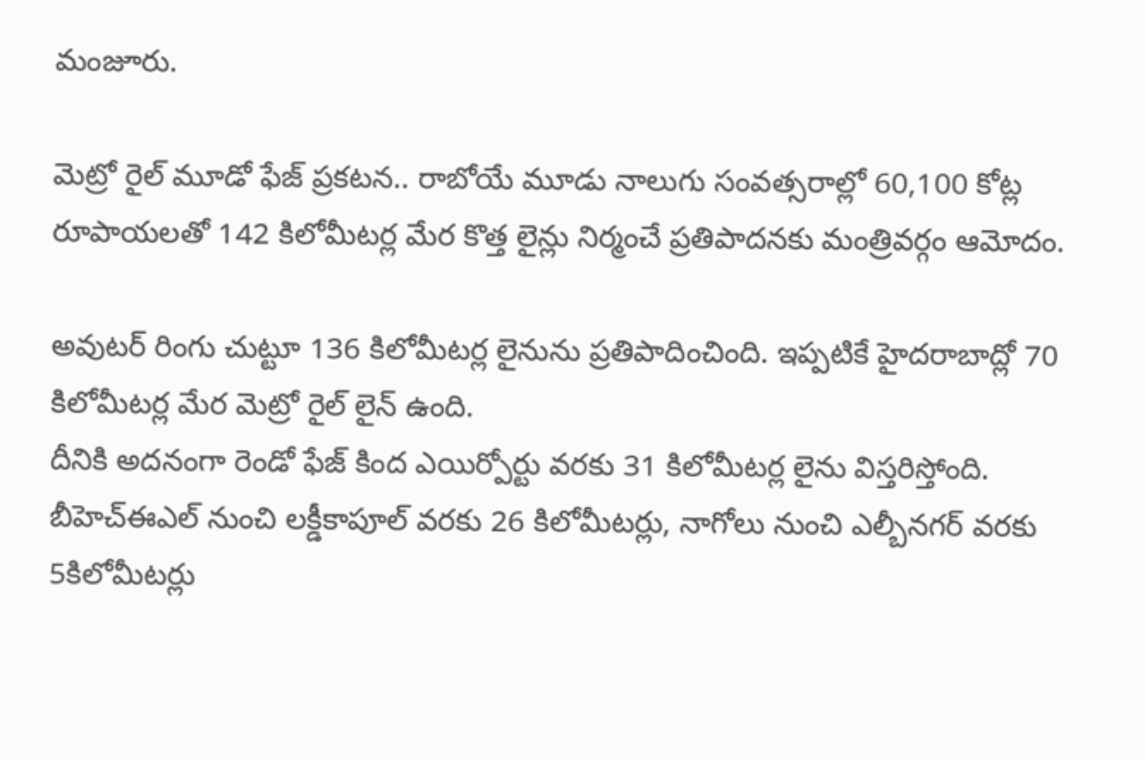మంజూరు.

మెట్రో రైల్ మూడో ఫేజ్ ప్రకటన.. రాబోయే మూడు నాలుగు సంవత్సరాల్లో 60,100 కోట్ల రూపాయలతో 142 కిలోమీటర్ల మేర కొత్త లైన్లు నిర్మంచే ప్రతిపాదనకు మంత్రివర్గం ఆమోదం.

అవుటర్ రింగు చుట్టూ 136 కిలోమీటర్ల లైనును ప్రతిపాదించింది. ఇప్పటికే హైదరాబాద్లో 70 కిలోమీటర్ల మేర మెట్రో రైల్ లైన్ ఉంది.
దీనికి అదనంగా రెండో ఫేజ్ కింద ఎయిర్పోర్టు వరకు 31 కిలోమీటర్ల లైను విస్తరిస్తోంది. బీహెచ్ఈఎల్ నుంచి లక్డీకాపూల్ వరకు 26 కిలోమీటర్లు, నాగోలు నుంచి ఎల్బీనగర్ వరకు 5కిలోమీటర్లు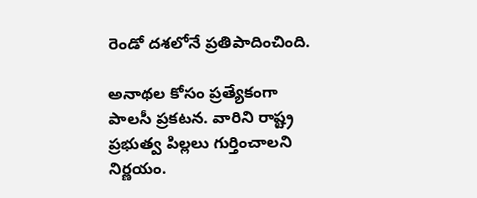రెండో దశలోనే ప్రతిపాదించింది.

అనాథల కోసం ప్రత్యేకంగా పాలసీ ప్రకటన. వారిని రాష్ట్ర ప్రభుత్వ పిల్లలు గుర్తించాలని నిర్ణయం.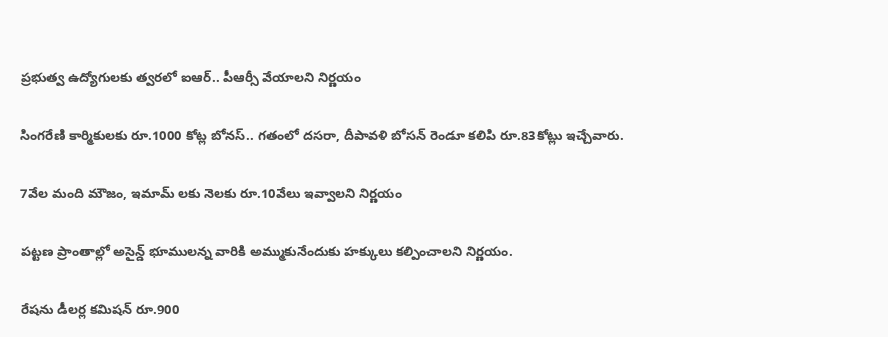ప్రభుత్వ ఉద్యోగులకు త్వరలో ఐఆర్.. పీఆర్సీ వేయాలని నిర్ణయం

సింగరేణి కార్మికులకు రూ.1000 కోట్ల బోనస్.. గతంలో దసరా, దీపావళి బోసన్ రెండూ కలిపి రూ.83కోట్లు ఇచ్చేవారు.

7వేల మంది మౌజం, ఇమామ్ లకు నెలకు రూ.10వేలు ఇవ్వాలని నిర్ణయం

పట్టణ ప్రాంతాల్లో అసైన్డ్ భూములన్న వారికి అమ్ముకునేందుకు హక్కులు కల్పించాలని నిర్ణయం.

రేషను డీలర్ల కమిషన్ రూ.900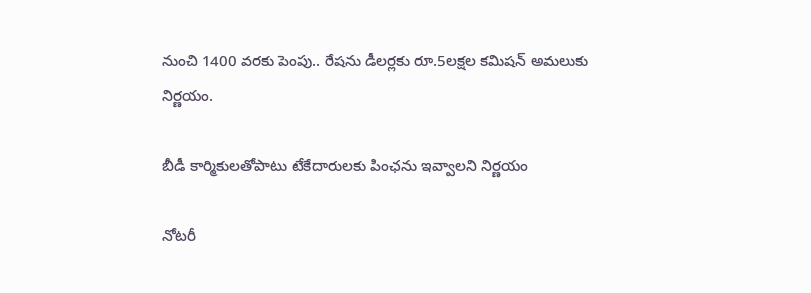నుంచి 1400 వరకు పెంపు.. రేషను డీలర్లకు రూ.5లక్షల కమిషన్ అమలుకు నిర్ణయం.

బీడీ కార్మికులతోపాటు టేకేదారులకు పింఛను ఇవ్వాలని నిర్ణయం

నోటరీ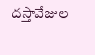దస్తావేజుల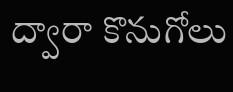ద్వారా కొనుగోలు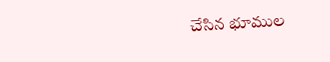చేసిన భూముల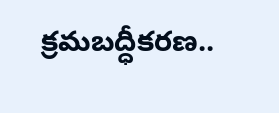క్రమబద్ధీకరణ..